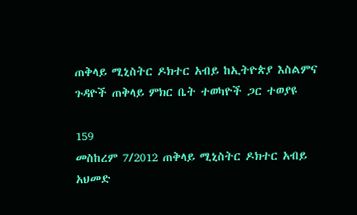ጠቅላይ ሚኒስትር ዶክተር አብይ ከኢትዮጵያ እስልምና ጉዳዮች ጠቅላይ ምክር ቤት ተወካዮች ጋር ተወያዩ

159
መስከረም 7/2012 ጠቅላይ ሚኒስትር ዶክተር አብይ አህመድ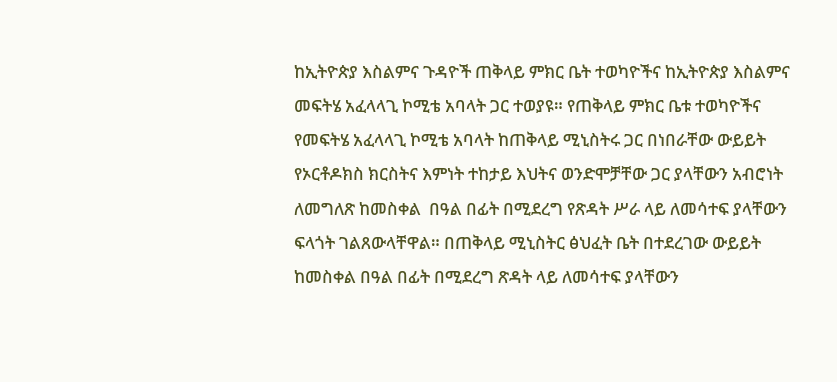ከኢትዮጵያ እስልምና ጉዳዮች ጠቅላይ ምክር ቤት ተወካዮችና ከኢትዮጵያ እስልምና መፍትሄ አፈላላጊ ኮሚቴ አባላት ጋር ተወያዩ። የጠቅላይ ምክር ቤቱ ተወካዮችና የመፍትሄ አፈላላጊ ኮሚቴ አባላት ከጠቅላይ ሚኒስትሩ ጋር በነበራቸው ውይይት የኦርቶዶክስ ክርስትና እምነት ተከታይ እህትና ወንድሞቻቸው ጋር ያላቸውን አብሮነት ለመግለጽ ከመስቀል  በዓል በፊት በሚደረግ የጽዳት ሥራ ላይ ለመሳተፍ ያላቸውን ፍላጎት ገልጸውላቸዋል። በጠቅላይ ሚኒስትር ፅህፈት ቤት በተደረገው ውይይት ከመስቀል በዓል በፊት በሚደረግ ጽዳት ላይ ለመሳተፍ ያላቸውን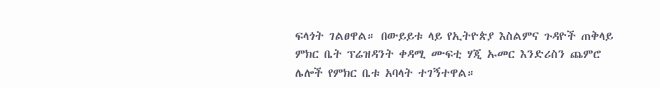ፍላጎት ገልፀዋል። በውይይቱ ላይ የኢትዮጵያ እስልምና ጉዳዮች ጠቅላይ ምክር ቤት ፕሬዝዳንት ቀዳሚ ሙፍቲ ሃጂ ኡመር እንድሪስን ጨምሮ ሌሎች የምክር ቤቱ አባላት ተገኝተዋል።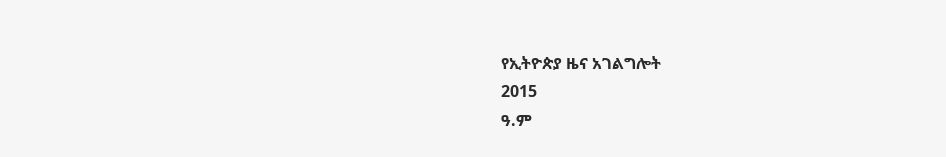የኢትዮጵያ ዜና አገልግሎት
2015
ዓ.ም